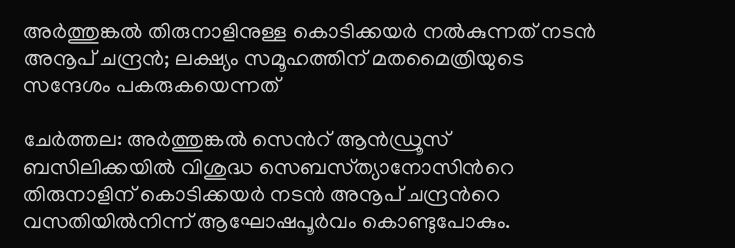അർത്തുങ്കൽ തിരുനാളിനുള്ള കൊടിക്കയർ നൽകുന്നത് നടൻ അനൂപ്‌ ചന്ദ്രൻ; ലക്ഷ്യം സമൂഹത്തിന് മതമൈത്രിയുടെ സന്ദേശം പകരുകയെന്നത്

ചേർത്തല: അർത്തുങ്കൽ സെന്‍റ് ആൻഡ്രൂസ്‌ ബസിലിക്കയിൽ വിശുദ്ധ സെബസ്‌ത്യാനോസിന്‍റെ തിരുനാളിന് കൊടിക്കയർ നടൻ അനൂപ്‌ ചന്ദ്രന്‍റെ വസതിയിൽനിന്ന്‌ ആഘോഷപൂർവം കൊണ്ടുപോകും.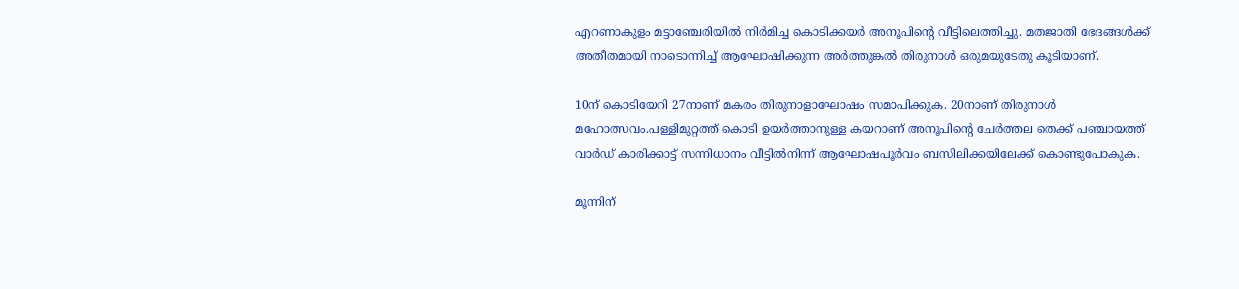എറണാകുളം മട്ടാഞ്ചേരിയിൽ നിർമിച്ച കൊടിക്കയർ അനൂപിന്‍റെ വീട്ടിലെത്തിച്ചു. മതജാതി ഭേദങ്ങൾക്ക്‌ അതീതമായി നാടൊന്നിച്ച്‌ ആഘോഷിക്കുന്ന അർത്തുങ്കൽ തിരുനാൾ ഒരുമയുടേതു കൂടിയാണ്.

10ന് കൊടിയേറി 27നാണ് മകരം തിരുനാളാഘോഷം സമാപിക്കുക. 20നാണ് തിരുനാൾ മഹോത്സവം.പള്ളിമുറ്റത്ത്‌ കൊടി ഉയർത്താനുള്ള കയറാണ് അനൂപിന്‍റെ ചേർത്തല തെക്ക്‌ പഞ്ചായത്ത്‌ വാർഡ്‌ കാരിക്കാട്ട്‌ സന്നിധാനം വീട്ടിൽനിന്ന്‌ ആഘോഷപൂർവം ബസിലിക്കയിലേക്ക്‌ കൊണ്ടുപോകുക.

മൂന്നിന്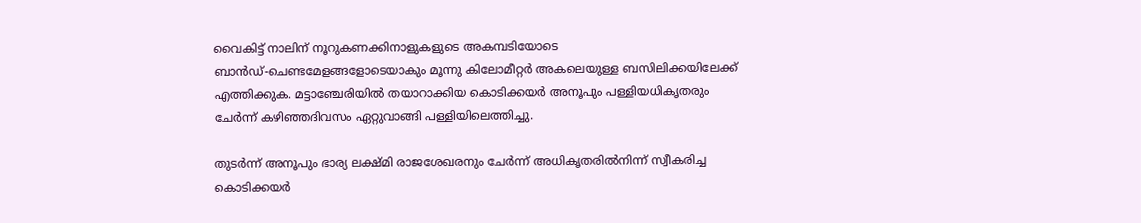വൈകിട്ട്‌ നാലിന് നൂറുകണക്കിനാളുകളുടെ അകമ്പടിയോടെ ബാൻഡ്‌-ചെണ്ടമേളങ്ങളോടെയാകും മൂന്നു കിലോമീറ്റർ അകലെയുള്ള ബസിലിക്കയിലേക്ക്‌ എത്തിക്കുക. മട്ടാഞ്ചേരിയിൽ തയാറാക്കിയ കൊടിക്കയർ അനൂപും പള്ളിയധികൃതരും ചേർന്ന്‌ കഴിഞ്ഞദിവസം ഏറ്റുവാങ്ങി പള്ളിയിലെത്തിച്ചു.

തുടർന്ന്‌ അനൂപും ഭാര്യ ലക്ഷ്‌മി രാജശേഖരനും ചേർന്ന്‌ അധികൃതരിൽനിന്ന്‌ സ്വീകരിച്ച കൊടിക്കയർ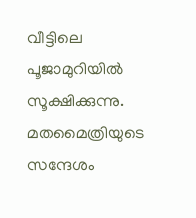വീട്ടിലെ പൂജാമുറിയിൽ സൂക്ഷിക്കുന്നു.
മതമൈത്രിയുടെ സന്ദേശം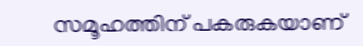സമൂഹത്തിന്‌ പകരുകയാണ്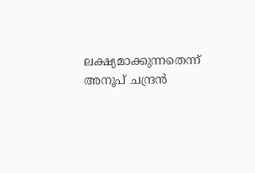ലക്ഷ്യമാക്കുന്നതെന്ന്‌ അനൂപ്‌ ചന്ദ്രൻ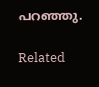പറഞ്ഞു.

Related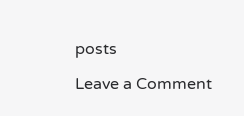posts

Leave a Comment